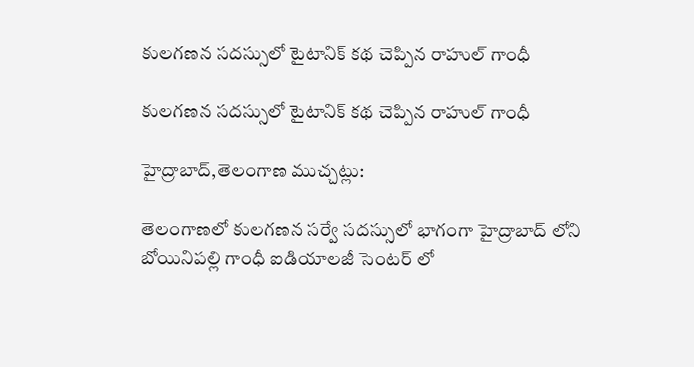కులగణన సదస్సులో టైటానిక్ కథ చెప్పిన రాహుల్ గాంధీ

కులగణన సదస్సులో టైటానిక్ కథ చెప్పిన రాహుల్ గాంధీ

హైద్రాబాద్,తెలంగాణ ముచ్చట్లు:

తెలంగాణలో కులగణన సర్వే సదస్సులో భాగంగా హైద్రాబాద్ లోని బోయినిపల్లి గాంధీ ఐడియాలజీ సెంటర్ లో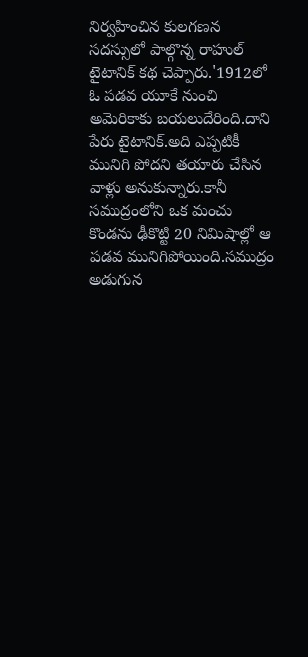నిర్వహించిన కులగణన సదస్సులో పాల్గొన్న రాహుల్ టైటానిక్ కథ చెప్పారు.'1912లో ఓ పడవ యూకే నుంచి అమెరికాకు బయలుదేరింది.దాని పేరు టైటానిక్.అది ఎప్పటికీ మునిగి పోదని తయారు చేసిన వాళ్లు అనుకున్నారు.కానీ సముద్రంలోని ఒక మంచు కొండను ఢీకొట్టి 20 నిమిషాల్లో ఆ పడవ మునిగిపోయింది.సముద్రం అడుగున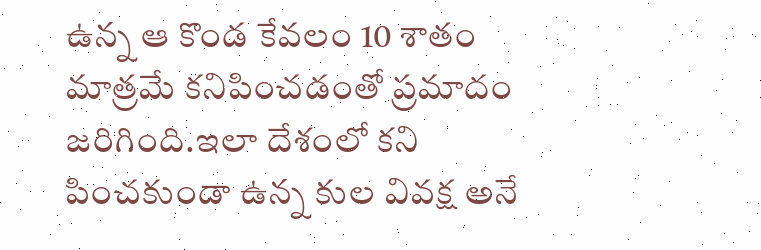ఉన్న ఆ కొండ కేవలం 10 శాతం మాత్రమే కనిపించడంతో ప్రమాదం జరిగింది.ఇలా దేశంలో కని పించకుండా ఉన్న కుల వివక్ష అనే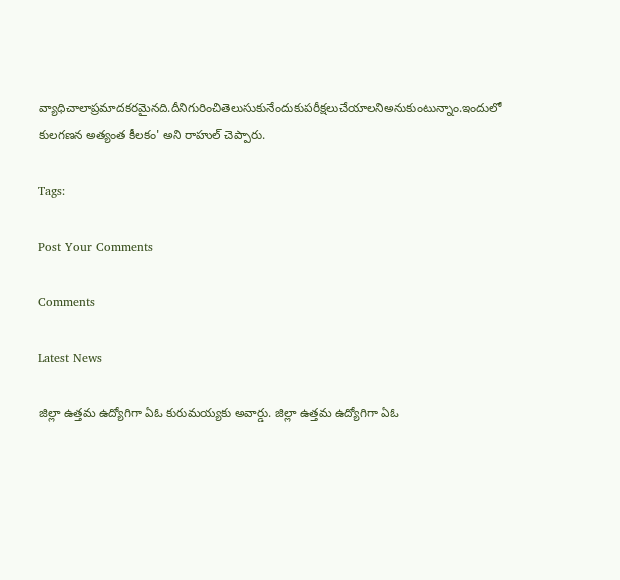వ్యాధిచాలాప్రమాదకరమైనది.దీనిగురించితెలుసుకునేందుకుపరీక్షలుచేయాలనిఅనుకుంటున్నాం.ఇందులో కులగణన అత్యంత కీలకం' అని రాహుల్ చెప్పారు.

Tags:

Post Your Comments

Comments

Latest News

జిల్లా ఉత్తమ ఉద్యోగిగా ఏఓ కురుమయ్యకు అవార్డు. జిల్లా ఉత్తమ ఉద్యోగిగా ఏఓ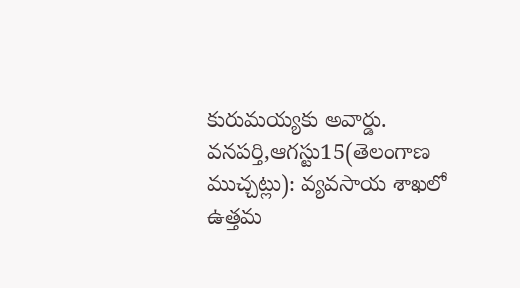కురుమయ్యకు అవార్డు.
వనపర్తి,ఆగస్టు15(తెలంగాణ ముచ్చట్లు): వ్యవసాయ శాఖలో ఉత్తమ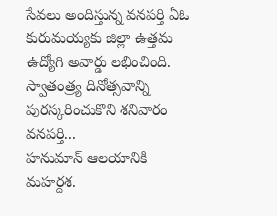సేవలు అందిస్తున్న వనపర్తి ఏఓ కురుమయ్యకు జిల్లా ఉత్తమ ఉద్యోగి అవార్డు లభించింది. స్వాతంత్ర్య దినోత్సవాన్ని పురస్కరించుకొని శనివారం వనపర్తి...
హనుమాన్ ఆలయానికి మహర్దశ.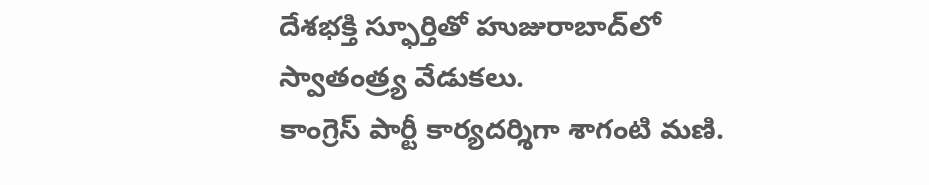దేశభక్తి స్ఫూర్తితో హుజురాబాద్‌లో స్వాతంత్ర్య వేడుకలు.
కాంగ్రెస్ పార్టీ కార్యదర్శిగా శాగంటి మణి.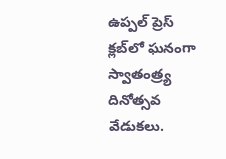ఉప్పల్ ప్రెస్ క్లబ్‌లో ఘనంగా స్వాతంత్ర్య దినోత్సవ వేడుకలు.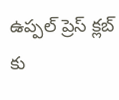ఉప్పల్ ప్రెస్ క్లబ్‌ కు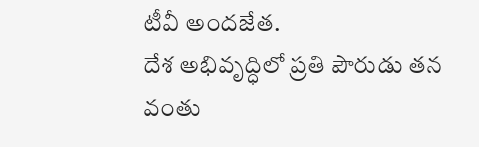టీవీ అందజేత.
దేశ అభివృద్ధిలో ప్రతి పౌరుడు తన వంతు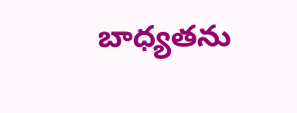బాధ్యతను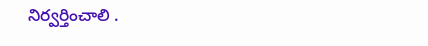నిర్వర్తించాలి .